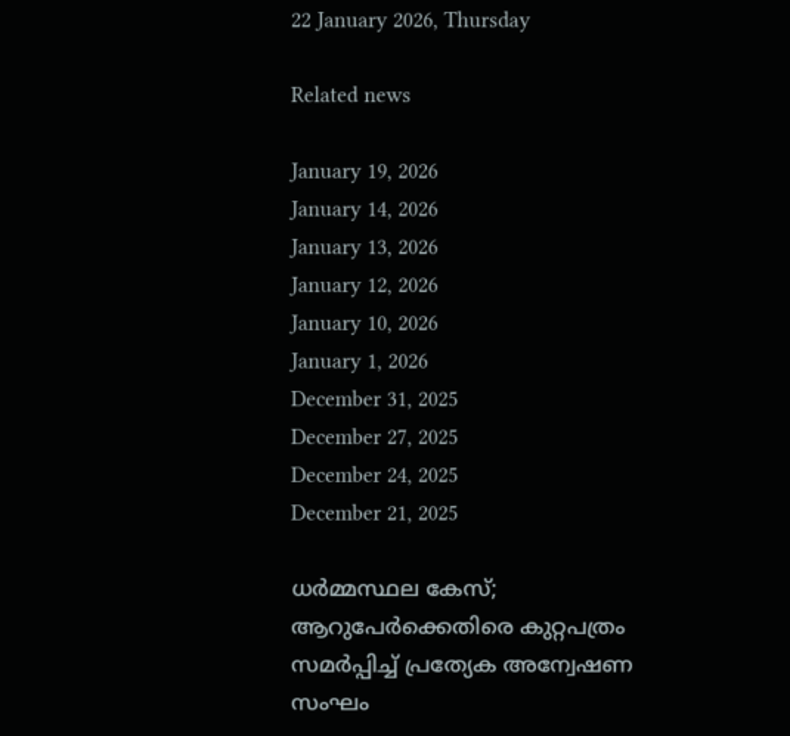22 January 2026, Thursday

Related news

January 19, 2026
January 14, 2026
January 13, 2026
January 12, 2026
January 10, 2026
January 1, 2026
December 31, 2025
December 27, 2025
December 24, 2025
December 21, 2025

ധർമ്മസ്ഥല കേസ്; ആറുപേര്‍ക്കെതിരെ കുറ്റപത്രം സമർപ്പിച്ച് പ്രത്യേക അന്വേഷണ സംഘം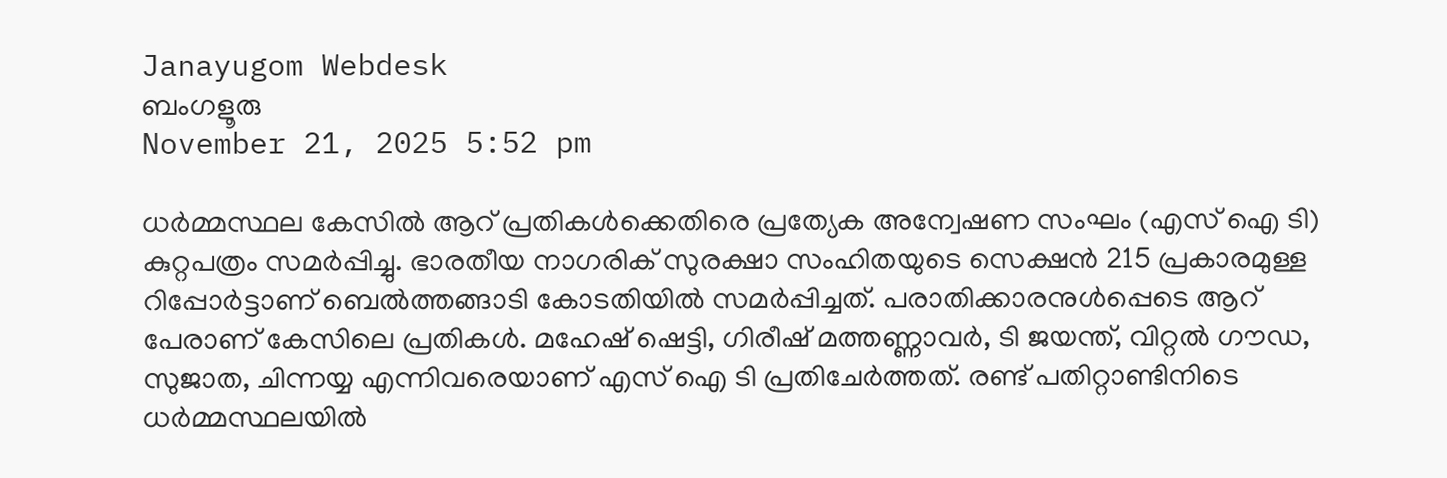Janayugom Webdesk
ബംഗളൂരു
November 21, 2025 5:52 pm

ധർമ്മസ്ഥല കേസിൽ ആറ് പ്രതികൾക്കെതിരെ പ്രത്യേക അന്വേഷണ സംഘം (എസ് ഐ ടി) കുറ്റപത്രം സമർപ്പിച്ചു. ഭാരതീയ നാഗരിക് സുരക്ഷാ സംഹിതയുടെ സെക്ഷൻ 215 പ്രകാരമുള്ള റിപ്പോർട്ടാണ് ബെൽത്തങ്ങാടി കോടതിയിൽ സമർപ്പിച്ചത്. പരാതിക്കാരനുൾപ്പെടെ ആറ് പേരാണ് കേസിലെ പ്രതികൾ. മഹേഷ് ഷെട്ടി, ഗിരീഷ് മത്തണ്ണാവർ, ടി ജയന്ത്, വിറ്റൽ ഗൗഡ, സുജാത, ചിന്നയ്യ എന്നിവരെയാണ് എസ് ഐ ടി പ്രതിചേർത്തത്. രണ്ട് പതിറ്റാണ്ടിനിടെ ധർമ്മസ്ഥലയിൽ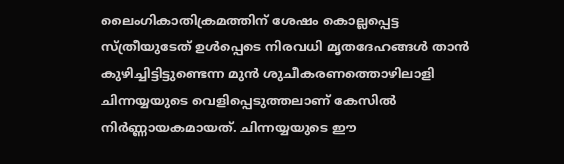ലൈംഗികാതിക്രമത്തിന് ശേഷം കൊല്ലപ്പെട്ട സ്ത്രീയുടേത് ഉൾപ്പെടെ നിരവധി മൃതദേഹങ്ങൾ താൻ കുഴിച്ചിട്ടിട്ടുണ്ടെന്ന മുൻ ശുചീകരണത്തൊഴിലാളി ചിന്നയ്യയുടെ വെളിപ്പെടുത്തലാണ് കേസിൽ നിർണ്ണായകമായത്. ചിന്നയ്യയുടെ ഈ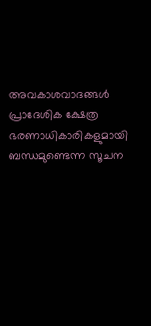അവകാശവാദങ്ങൾ പ്രാദേശിക ക്ഷേത്ര ഭരണാധികാരികളുമായി ബന്ധമുണ്ടെന്ന സൂചന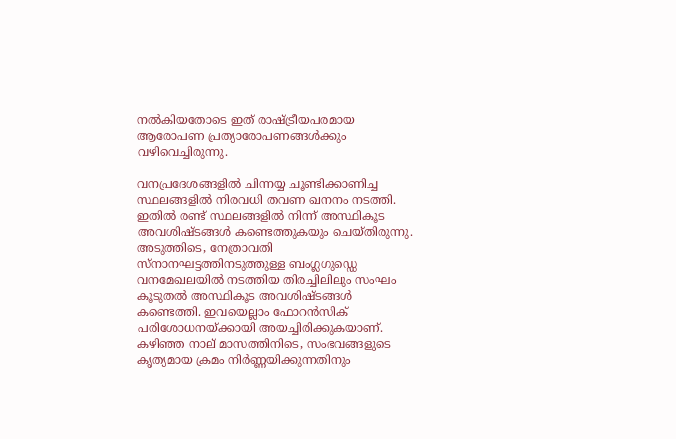നൽകിയതോടെ ഇത് രാഷ്ട്രീയപരമായ ആരോപണ പ്രത്യാരോപണങ്ങൾക്കും വഴിവെച്ചിരുന്നു.

വനപ്രദേശങ്ങളിൽ ചിന്നയ്യ ചൂണ്ടിക്കാണിച്ച സ്ഥലങ്ങളിൽ നിരവധി തവണ ഖനനം നടത്തി. ഇതിൽ രണ്ട് സ്ഥലങ്ങളിൽ നിന്ന് അസ്ഥികൂട അവശിഷ്ടങ്ങൾ കണ്ടെത്തുകയും ചെയ്തിരുന്നു. അടുത്തിടെ, നേത്രാവതി സ്നാനഘട്ടത്തിനടുത്തുള്ള ബംഗ്ലഗുഡ്ഡെ വനമേഖലയിൽ നടത്തിയ തിരച്ചിലിലും സംഘം കൂടുതൽ അസ്ഥികൂട അവശിഷ്ടങ്ങൾ കണ്ടെത്തി. ഇവയെല്ലാം ഫോറൻസിക് പരിശോധനയ്ക്കായി അയച്ചിരിക്കുകയാണ്. കഴിഞ്ഞ നാല് മാസത്തിനിടെ, സംഭവങ്ങളുടെ കൃത്യമായ ക്രമം നിർണ്ണയിക്കുന്നതിനും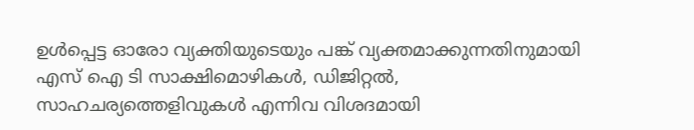ഉൾപ്പെട്ട ഓരോ വ്യക്തിയുടെയും പങ്ക് വ്യക്തമാക്കുന്നതിനുമായി എസ് ഐ ടി സാക്ഷിമൊഴികൾ, ഡിജിറ്റൽ, സാഹചര്യത്തെളിവുകൾ എന്നിവ വിശദമായി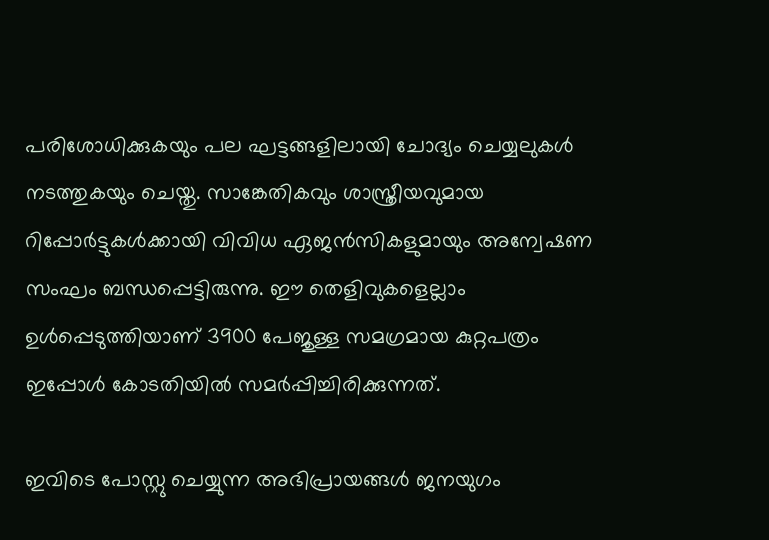പരിശോധിക്കുകയും പല ഘട്ടങ്ങളിലായി ചോദ്യം ചെയ്യലുകൾ നടത്തുകയും ചെയ്തു. സാങ്കേതികവും ശാസ്ത്രീയവുമായ റിപ്പോർട്ടുകൾക്കായി വിവിധ ഏജൻസികളുമായും അന്വേഷണ സംഘം ബന്ധപ്പെട്ടിരുന്നു. ഈ തെളിവുകളെല്ലാം ഉൾപ്പെടുത്തിയാണ് 3900 പേജുള്ള സമഗ്രമായ കുറ്റപത്രം ഇപ്പോൾ കോടതിയിൽ സമർപ്പിച്ചിരിക്കുന്നത്.

ഇവിടെ പോസ്റ്റു ചെയ്യുന്ന അഭിപ്രായങ്ങള്‍ ജനയുഗം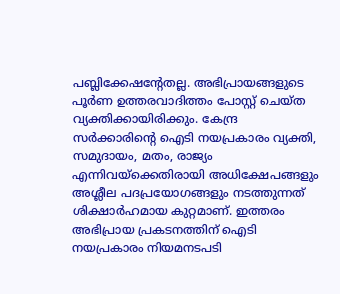പബ്ലിക്കേഷന്റേതല്ല. അഭിപ്രായങ്ങളുടെ പൂര്‍ണ ഉത്തരവാദിത്തം പോസ്റ്റ് ചെയ്ത വ്യക്തിക്കായിരിക്കും. കേന്ദ്ര സര്‍ക്കാരിന്റെ ഐടി നയപ്രകാരം വ്യക്തി, സമുദായം, മതം, രാജ്യം എന്നിവയ്‌ക്കെതിരായി അധിക്ഷേപങ്ങളും അശ്ലീല പദപ്രയോഗങ്ങളും നടത്തുന്നത് ശിക്ഷാര്‍ഹമായ കുറ്റമാണ്. ഇത്തരം അഭിപ്രായ പ്രകടനത്തിന് ഐടി നയപ്രകാരം നിയമനടപടി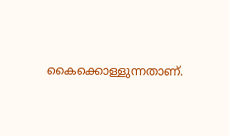കൈക്കൊള്ളുന്നതാണ്.